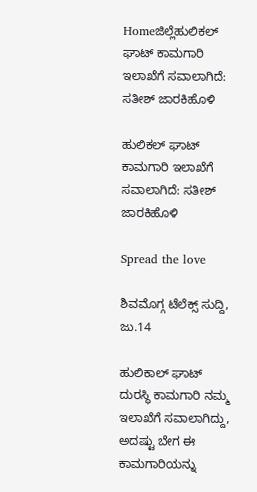Homeಜಿಲ್ಲೆಹುಲಿಕಲ್ ಘಾಟ್ ಕಾಮಗಾರಿ ಇಲಾಖೆಗೆ ಸವಾಲಾಗಿದೆ: ಸತೀಶ್ ಜಾರಕಿಹೊಳಿ

ಹುಲಿಕಲ್ ಘಾಟ್ ಕಾಮಗಾರಿ ಇಲಾಖೆಗೆ ಸವಾಲಾಗಿದೆ: ಸತೀಶ್ ಜಾರಕಿಹೊಳಿ

Spread the love

ಶಿವಮೊಗ್ಗ ಟೆಲೆಕ್ಸ್ ಸುದ್ದಿ, ಜು.14

ಹುಲಿಕಾಲ್ ಘಾಟ್ ದುರಸ್ಥಿ ಕಾಮಗಾರಿ ನಮ್ಮ ಇಲಾಖೆಗೆ ಸವಾಲಾಗಿದ್ದು, ಅದಷ್ಟು ಬೇಗ ಈ ಕಾಮಗಾರಿಯನ್ನು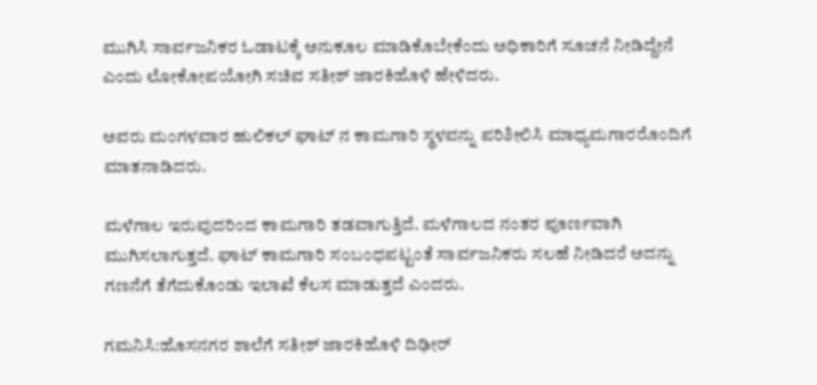ಮುಗಿಸಿ ಸಾರ್ವಜನಿಕರ ಓಡಾಟಕ್ಕೆ ಅನುಕೂಲ ಮಾಡಿಕೊಬೇಕೆಂದು ಅಧಿಕಾರಿಗೆ ಸೂಚನೆ ನೀಡಿದ್ದೇನೆ ಎಂದು ಲೋಕೋಪಯೋಗಿ ಸಚಿವ ಸತೀಶ್ ಜಾರಕಿಹೊಳಿ ಹೇಳಿದರು.

ಅವರು ಮಂಗಳವಾರ ಹುಲಿಕಲ್ ಘಾಟ್ ನ ಕಾಮಗಾರಿ ಸ್ಥಳವನ್ನು ಪರಿಶೀಲಿಸಿ ಮಾಧ್ಯಮಗಾರರೊಂದಿಗೆ ಮಾತನಾಡಿದರು.

ಮಳೆಗಾಲ ಇರುವುದರಿಂದ ಕಾಮಗಾರಿ ತಡವಾಗುತ್ತಿದೆ. ಮಳೆಗಾಲದ ನಂತರ ಪೂರ್ಣವಾಗಿ ಮುಗಿಸಲಾಗುತ್ತದೆ. ಘಾಟ್ ಕಾಮಗಾರಿ ಸಂಬಂಧಪಟ್ಟಂತೆ ಸಾರ್ವಜನಿಕರು ಸಲಹೆ ನೀಡಿದರೆ ಅದನ್ನು ಗಣನೆಗೆ ತೆಗೆದುಕೊಂಡು ಇಲಾಖೆ ಕೆಲಸ ಮಾಡುತ್ತದೆ ಎಂದರು.

ಗಮನಿಸಿ:ಹೊಸನಗರ ಶಾಲೆಗೆ ಸತೀಶ್ ಜಾರಕಿಹೊಳಿ ದಿಢೀರ್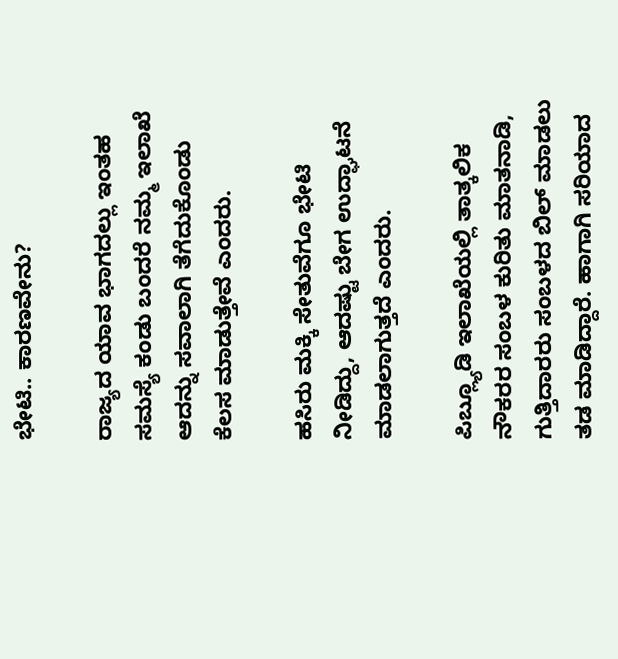ಭೇಟಿ.. ಕಾರಣವೇನು?

ರಾಜ್ಯದ ಯಾವ ಭಾಗದಲ್ಲು ಇಂತಹ ಸಮಸ್ಯೆ ಕಂಡು ಬಂದರೆ ನಮ್ಮ ಇಲಾಖೆ ಆದನ್ನು ಸವಾಲಾಗಿ ತೆಗೆದುಕೊಂಡು ಕೆಲಸ ಮಾಡುತ್ತೇವೆ ಎಂದರು.

ಹಸಿರು ಮಕ್ಕಿ ಸೇತುವೆಗೂ ಭೇಟಿ ನೀಡಿದ್ದು, ಆದಷ್ಟು ಬೇಗ ಉದ್ಘಾಟನೆ ಮಾಡಲಾಗುತ್ತದೆ ಎಂದರು.

ಪಿಬ್ಲ್ಯೂಡಿ ಇಲಾಖೆಯಲ್ಲಿ ತಾತ್ಕಲಿಕ ನೌಕರರ ಸಂಬಳ ಕುರಿತು ಮಾತನಾಡಿ, ಗುತ್ತಿದಾರರು ಸಂಬಳದ ಬಿಲ್ ಮಾಡಲು ತಡ ಮಾಡಿದ್ದಾರೆ. ಹಾಗಾಗಿ ಸರಿಯಾದ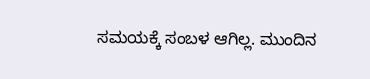ಸಮಯಕ್ಕೆ ಸಂಬಳ ಆಗಿಲ್ಲ. ಮುಂದಿನ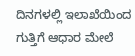ದಿನಗಳಲ್ಲಿ ಇಲಾಖೆಯಿಂದ ಗುತ್ತಿಗೆ ಆಧಾರ ಮೇಲೆ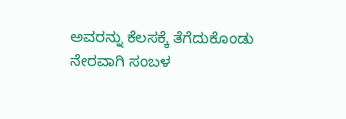ಅವರನ್ನು ಕೆಲಸಕ್ಕೆ ತೆಗೆದುಕೊಂಡು ನೇರವಾಗಿ ಸಂಬಳ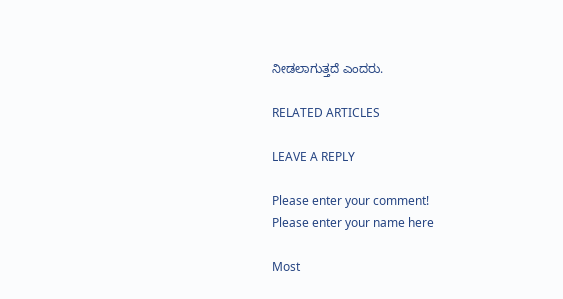ನೀಡಲಾಗುತ್ತದೆ ಎಂದರು.

RELATED ARTICLES

LEAVE A REPLY

Please enter your comment!
Please enter your name here

Most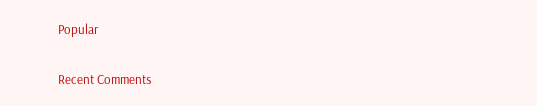Popular

Recent Comments